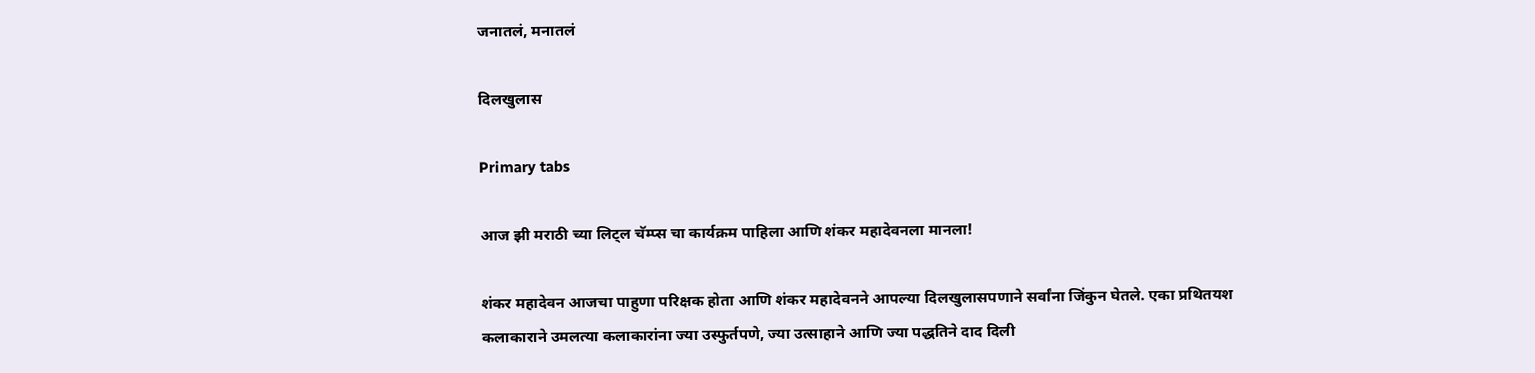जनातलं, मनातलं

दिलखुलास

Primary tabs

आज झी मराठी च्या लिट्ल चॅम्प्स चा कार्यक्रम पाहिला आणि शंकर महादेवनला मानला!

शंकर महादेवन आजचा पाहुणा परिक्षक होता आणि शंकर महादेवनने आपल्या दिलखुलासपणाने सर्वांना जिंकुन घेतले. एका प्रथितयश कलाकाराने उमलत्या कलाकारांना ज्या उस्फुर्तपणे, ज्या उत्साहाने आणि ज्या पद्धतिने दाद दिली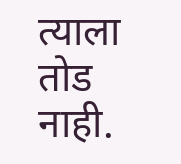त्याला तोड नाही.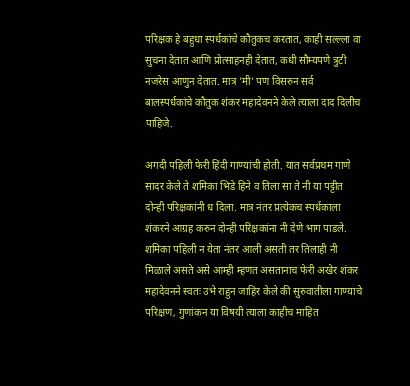परिक्षक हे बहुधा स्पर्धकांचे कौतुकच करतात, काही सल्ल्ला वा सुचना देतात आणि प्रोत्साहनही देतात, कधी सौम्यपणे त्रुटी नजरेस आणुन देतात. मात्र 'मी' पण विसरुन सर्व बालस्पर्धकांचे कौतुक शंकर महादेवनने केले त्याला दाद दिलीच पाहिजे.

अगदी पहिली फेरी हिंदी गाण्यांची होती. यात सर्वप्रथम गाणे सादर केले ते शमिका भिडे हिने व तिला सा ते नी या पट्टीत दोन्ही परिक्षकांनी ध दिला. मात्र नंतर प्रत्येकच स्पर्धकाला शंकरने आग्रह करुन दोन्ही परिक्षकांना नी देणे भाग पाडले. शमिका पहिली न येता नंतर आली असती तर तिलाही नी मिळाले असते असे आम्ही म्हणत असतानाच फेरी अखेर शंकर महादेवनने स्वतः उभे राहुन जाहिर केले की सुरुवातीला गाण्याचे परिक्षण, गुणांकन या विषयी त्याला काहीच माहित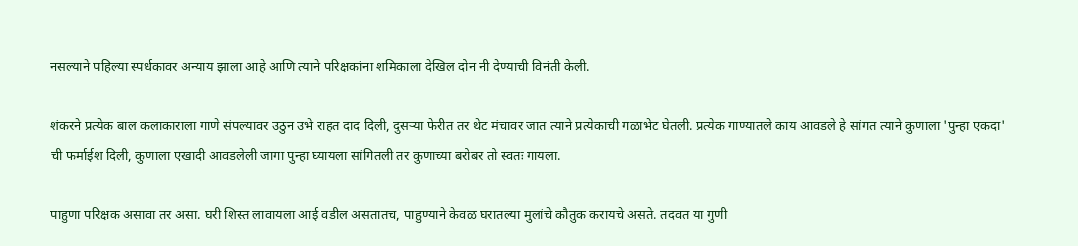नसल्याने पहिल्या स्पर्धकावर अन्याय झाला आहे आणि त्याने परिक्षकांना शमिकाला देखिल दोन नी देण्याची विनंती केली.

शंकरने प्रत्येक बाल कलाकाराला गाणे संपल्यावर उठुन उभे राहत दाद दिली, दुसर्‍या फेरीत तर थेट मंचावर जात त्याने प्रत्येकाची गळाभेट घेतली. प्रत्येक गाण्यातले काय आवडले हे सांगत त्याने कुणाला 'पुन्हा एकदा' ची फर्माईश दिली, कुणाला एखादी आवडलेली जागा पुन्हा घ्यायला सांगितली तर कुणाच्या बरोबर तो स्वतः गायला.

पाहुणा परिक्षक असावा तर असा. घरी शिस्त लावायला आई वडील असतातच, पाहुण्याने केवळ घरातल्या मुलांचे कौतुक करायचे असते. तदवत या गुणी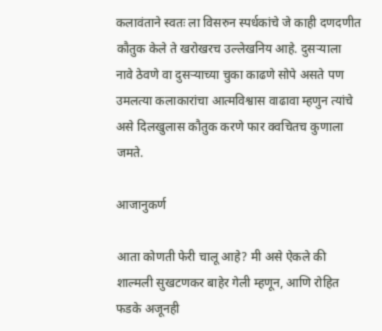कलावंताने स्वतः ला विसरुन स्पर्धकांचे जे काही दणदणीत कौतुक केले ते खरोखरच उल्लेखनिय आहे. दुसर्‍याला नावे ठेवणे वा दुसर्‍याच्या चुका काढणे सोपे असते पण उमलत्या कलाकारांचा आत्मविश्वास वाढावा म्हणुन त्यांचे असे दिलखुलास कौतुक करणे फार क्वचितच कुणाला जमते.

आजानुकर्ण

आता कोणती फेरी चालू आहे? मी असे ऐकले की शाल्मली सुखटणकर बाहेर गेली म्हणून, आणि रोहित फडके अजूनही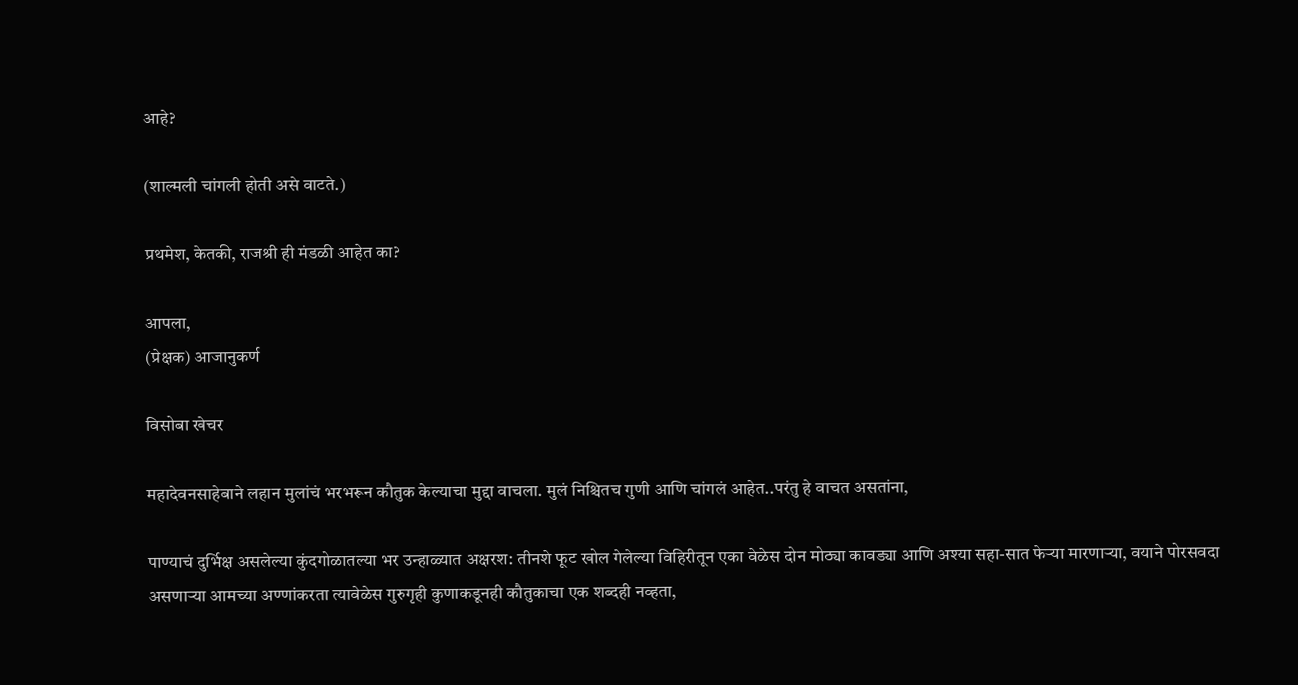आहे?

(शाल्मली चांगली होती असे वाटते.)

प्रथमेश, केतकी, राजश्री ही मंडळी आहेत का?

आपला,
(प्रेक्षक) आजानुकर्ण

विसोबा खेचर

महादेवनसाहेबाने लहान मुलांचं भरभरून कौतुक केल्याचा मुद्दा वाचला. मुलं निश्चितच गुणी आणि चांगलं आहेत..परंतु हे वाचत असतांना,

पाण्याचं दुर्भिक्ष असलेल्या कुंदगोळातल्या भर उन्हाळ्यात अक्षरश: तीनशे फूट खोल गेलेल्या विहिरीतून एका वेळेस दोन मोठ्या कावड्या आणि अश्या सहा-सात फेर्‍या मारणार्‍या, वयाने पोरसवदा असणार्‍या आमच्या अण्णांकरता त्यावेळेस गुरुगृही कुणाकडूनही कौतुकाचा एक शब्दही नव्हता,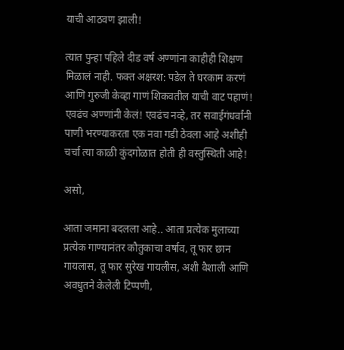याची आठवण झाली!

त्यात पुन्हा पहिले दीड वर्ष अण्णांना काहीही शिक्षण मिळालं नाही. फक्त अक्षरश: पडेल ते घरकाम करणं आणि गुरुजी केव्हा गाणं शिकवतील याची वाट पहाणं! एवढंच अण्णांनी केलं! एवढंच नव्हे, तर सवाईगंधर्वांनी पाणी भरण्याकरता एक नवा गडी ठेवला आहे अशीही चर्चा त्या काळी कुंदगोळात होती ही वस्तुस्थिती आहे!

असो,

आता जमाना बदलला आहे.. आता प्रत्येक मुलाच्या प्रत्येक गाण्यानंतर कौतुकाचा वर्षाव, तू फार छान गायलास, तू फार सुरेख गायलीस, अशी वैशाली आणि अवधुतने केलेली टिप्पणी,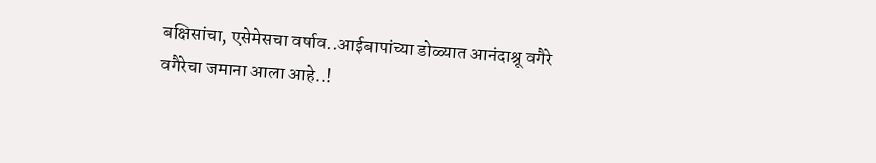बक्षिसांचा, एसेमेसचा वर्षाव..आईबापांच्या डोळ्यात आनंदाश्रू वगैरे वगैरेचा जमाना आला आहे..!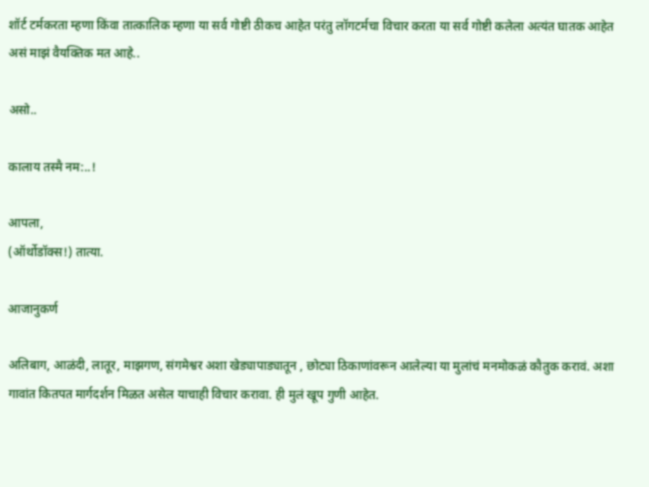शॉर्ट टर्मकरता म्हणा किंवा तात्कालिक म्हणा या सर्व गोष्टी ठीकच आहेत परंतु लॉगटर्मचा विचार करता या सर्व गोष्टी कलेला अत्यंत घातक आहेत असं माझं वैयक्तिक मत आहे..

असो..

कालाय तस्मै नम:..!

आपला,
(ऑर्थोडॉक्स!) तात्या.

आजानुकर्ण

अलिबाग, आळंदी, लातूर, माझगण, संगमेश्वर अशा खेड्यापाड्यातून , छोट्या ठिकाणांवरून आलेल्या या मुलांचं मनमोकळं कौतुक करावं. अशा गावांत कितपत मार्गदर्शन मिळत असेल याचाही विचार करावा. ही मुलं खूप गुणी आहेत.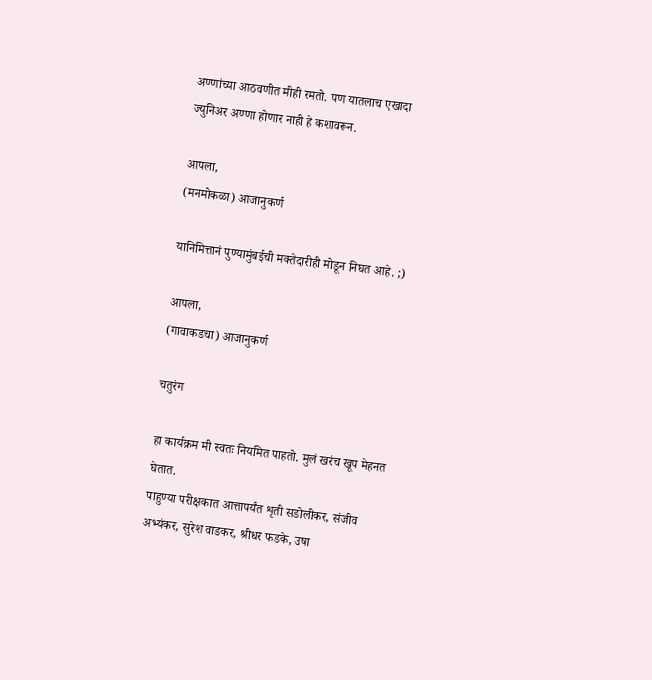अण्णांच्या आठवणीत मीही रमतो. पण यातलाच एखादा ज्युनिअर अण्णा होणार नाही हे कशावरून.

आपला,
(मनमोकळा) आजानुकर्ण

यानिमित्तानं पुण्यामुंबईची मक्तेदारीही मोडून निघत आहे. ;)

आपला,
(गावाकडचा) आजानुकर्ण

चतुरंग

हा कार्यक्रम मी स्वतः नियमित पाहतो. मुलं खरंच खूप मेहनत घेतात.
पाहुण्या परीक्षकात आत्तापर्यंत शृती सडोलीकर, संजीव अभ्यंकर, सुरेश वाडकर, श्रीधर फडके, उषा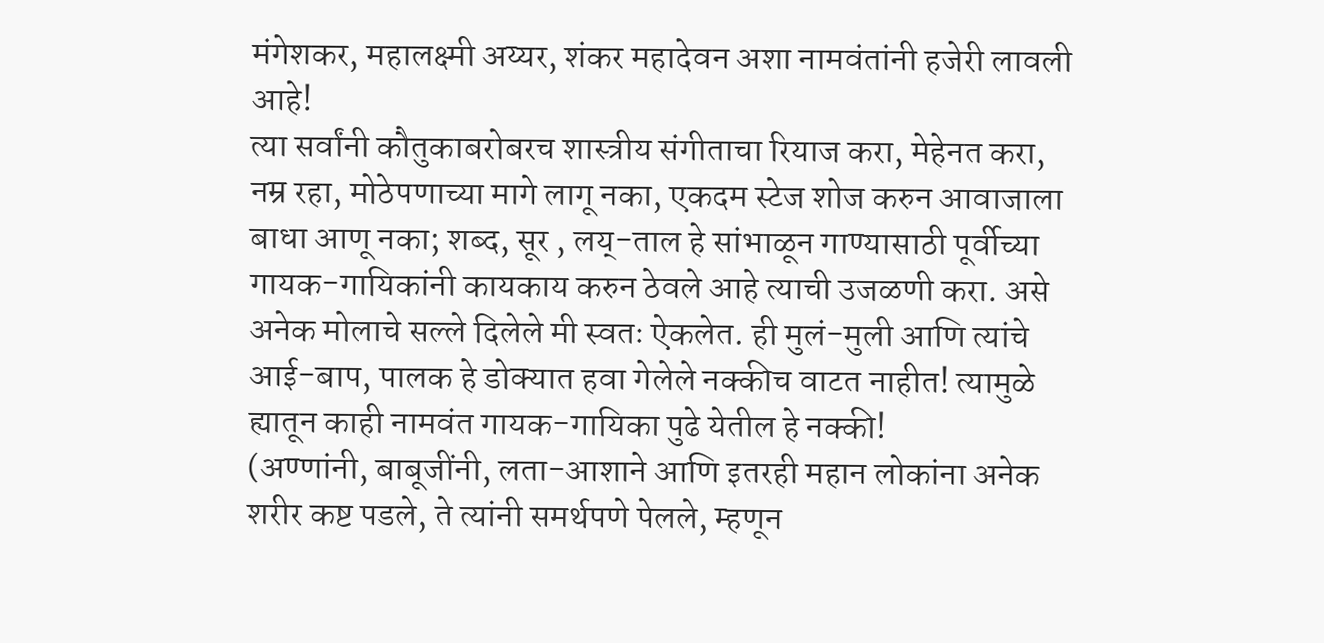मंगेशकर, महालक्ष्मी अय्यर, शंकर महादेवन अशा नामवंतांनी हजेरी लावली आहे!
त्या सर्वांनी कौतुकाबरोबरच शास्त्रीय संगीताचा रियाज करा, मेहेनत करा, नम्र रहा, मोठेपणाच्या मागे लागू नका, एकदम स्टेज शोज करुन आवाजाला बाधा आणू नका; शब्द, सूर , लय्-ताल हे सांभाळून गाण्यासाठी पूर्वीच्या गायक-गायिकांनी कायकाय करुन ठेवले आहे त्याची उजळणी करा. असे अनेक मोलाचे सल्ले दिलेले मी स्वतः ऐकलेत. ही मुलं-मुली आणि त्यांचे आई-बाप, पालक हे डोक्यात हवा गेलेले नक्कीच वाटत नाहीत! त्यामुळे ह्यातून काही नामवंत गायक-गायिका पुढे येतील हे नक्की!
(अण्णांनी, बाबूजींनी, लता-आशाने आणि इतरही महान लोकांना अनेक शरीर कष्ट पडले, ते त्यांनी समर्थपणे पेलले, म्हणून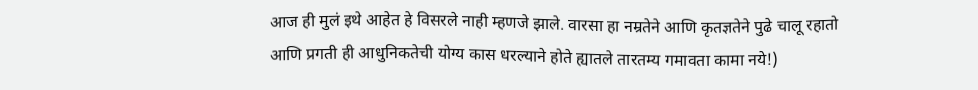आज ही मुलं इथे आहेत हे विसरले नाही म्हणजे झाले. वारसा हा नम्रतेने आणि कृतज्ञतेने पुढे चालू रहातो आणि प्रगती ही आधुनिकतेची योग्य कास धरल्याने होते ह्यातले तारतम्य गमावता कामा नये!)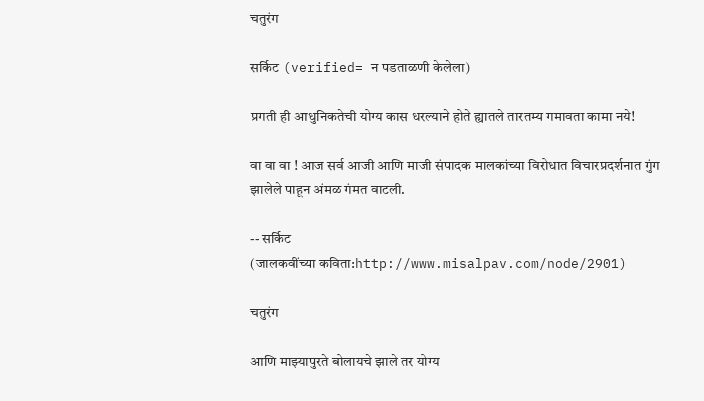चतुरंग

सर्किट (verified= न पडताळणी केलेला)

प्रगती ही आधुनिकतेची योग्य कास धरल्याने होते ह्यातले तारतम्य गमावता कामा नये!

वा वा वा ! आज सर्व आजी आणि माजी संपादक मालकांच्या विरोधात विचारप्रदर्शनात गुंग झालेले पाहून अंमळ गंमत वाटली.

-- सर्किट
(जालकवींच्या कविता:http://www.misalpav.com/node/2901)

चतुरंग

आणि माझ्यापुरते बोलायचे झाले तर योग्य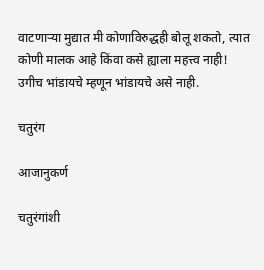वाटणार्‍या मुद्यात मी कोणाविरुद्धही बोलू शकतो, त्यात कोणी मालक आहे किंवा कसे ह्याला महत्त्व नाही!
उगीच भांडायचे म्हणून भांडायचे असे नाही.

चतुरंग

आजानुकर्ण

चतुरंगांशी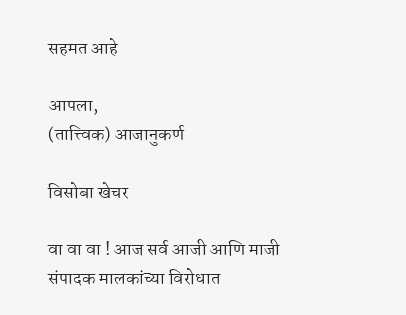सहमत आहे

आपला,
(तात्त्विक) आजानुकर्ण

विसोबा खेचर

वा वा वा ! आज सर्व आजी आणि माजी संपादक मालकांच्या विरोधात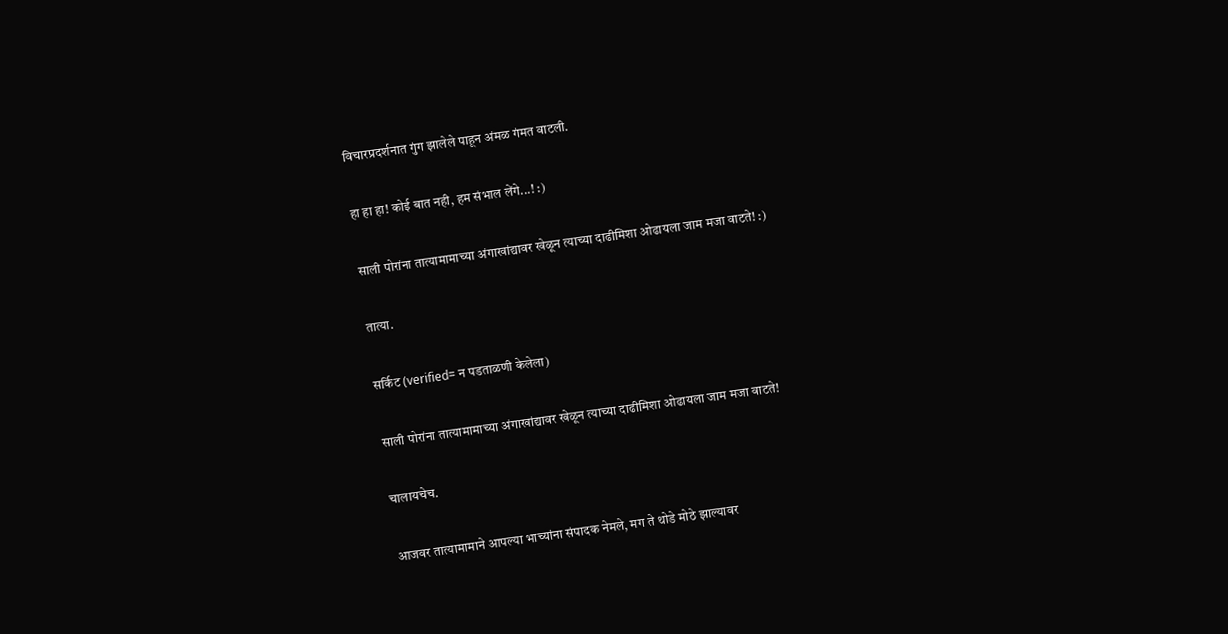विचारप्रदर्शनात गुंग झालेले पाहून अंमळ गंमत वाटली.

हा हा हा! कोई बात नही, हम संभाल लेंगे...! :)

साली पोरांना तात्यामामाच्या अंगाखांद्यावर खेळून त्याच्या दाढीमिशा ओढायला जाम मजा वाटते! :)

तात्या.

सर्किट (verified= न पडताळणी केलेला)

साली पोरांना तात्यामामाच्या अंगाखांद्यावर खेळून त्याच्या दाढीमिशा ओढायला जाम मजा वाटते!

चालायचेच.

आजवर तात्यामामाने आपल्या भाच्यांना संपादक नेमले, मग ते थोडे मोठे झाल्यावर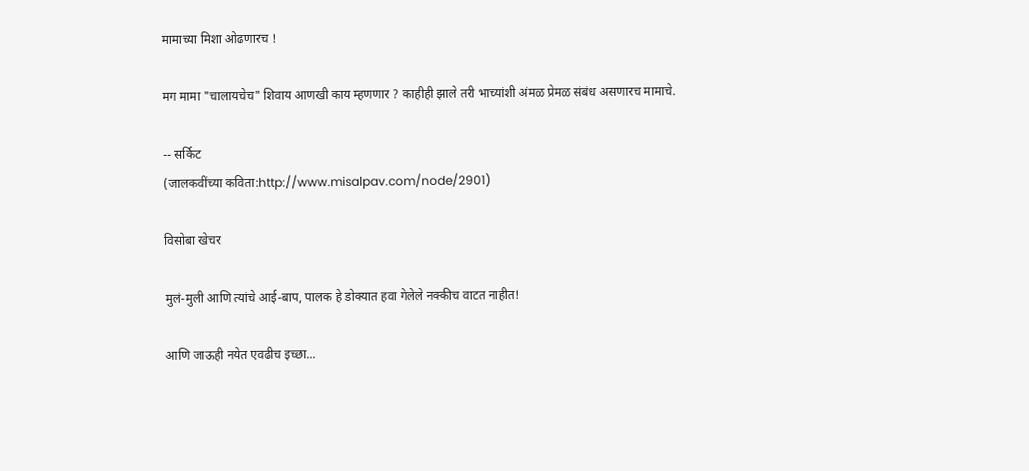मामाच्या मिशा ओढणारच !

मग मामा "चालायचेच" शिवाय आणखी काय म्हणणार ? काहीही झाले तरी भाच्यांशी अंमळ प्रेमळ संबंध असणारच मामाचे.

-- सर्किट
(जालकवींच्या कविता:http://www.misalpav.com/node/2901)

विसोबा खेचर

मुलं-मुली आणि त्यांचे आई-बाप, पालक हे डोक्यात हवा गेलेले नक्कीच वाटत नाहीत!

आणि जाऊही नयेत एवढीच इच्छा...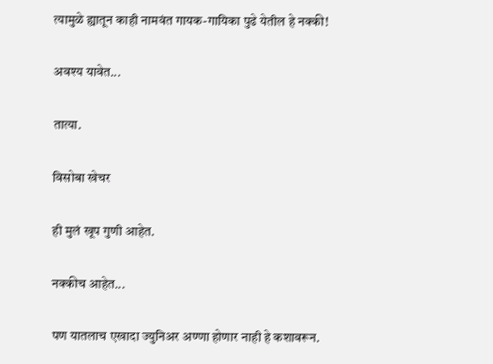त्यामुळे ह्यातून काही नामवंत गायक-गायिका पुढे येतील हे नक्की!

अवश्य यावेत...

तात्या.

विसोबा खेचर

ही मुलं खूप गुणी आहेत.

नक्कीच आहेत...

पण यातलाच एखादा ज्युनिअर अण्णा होणार नाही हे कशावरून.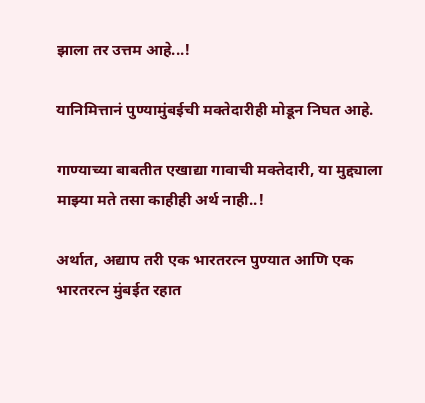झाला तर उत्तम आहे...!

यानिमित्तानं पुण्यामुंबईची मक्तेदारीही मोडून निघत आहे.

गाण्याच्या बाबतीत एखाद्या गावाची मक्तेदारी, या मुद्द्याला माझ्या मते तसा काहीही अर्थ नाही..!

अर्थात, अद्याप तरी एक भारतरत्न पुण्यात आणि एक भारतरत्न मुंबईत रहात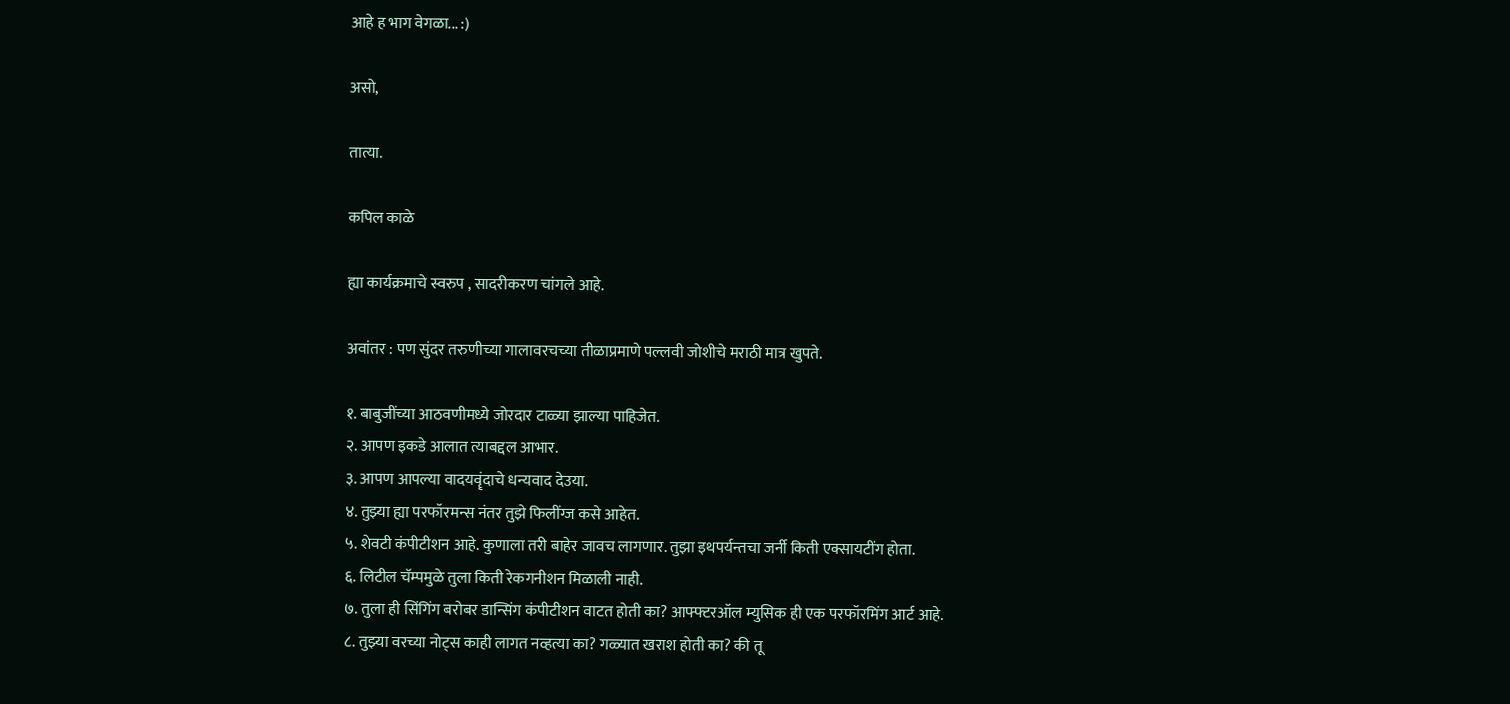आहे ह भाग वेगळा... :)

असो,

तात्या.

कपिल काळे

ह्या कार्यक्रमाचे स्वरुप , सादरीकरण चांगले आहे.

अवांतर : पण सुंदर तरुणीच्या गालावरचच्या तीळाप्रमाणे पल्लवी जोशीचे मराठी मात्र खुपते.

१. बाबुजींच्या आठवणीमध्ये जोरदार टाळ्या झाल्या पाहिजेत.
२. आपण इकडे आलात त्याबद्दल आभार.
३. आपण आपल्या वादयवॄंदाचे धन्यवाद देउया.
४. तुझ्या ह्या परफॉरमन्स नंतर तुझे फिलींग्ज कसे आहेत.
५. शेवटी कंपीटीशन आहे. कुणाला तरी बाहेर जावच लागणार. तुझा इथपर्यन्तचा जर्नी किती एक्सायटींग होता.
६. लिटील चॅम्पमुळे तुला किती रेकगनीशन मिळाली नाही.
७. तुला ही सिंगिंग बरोबर डान्सिंग कंपीटीशन वाटत होती का? आफ्फ्टरऑल म्युसिक ही एक परफॉरमिंग आर्ट आहे.
८. तुझ्या वरच्या नोट्स काही लागत नव्हत्या का? गळ्यात खराश होती का? की तू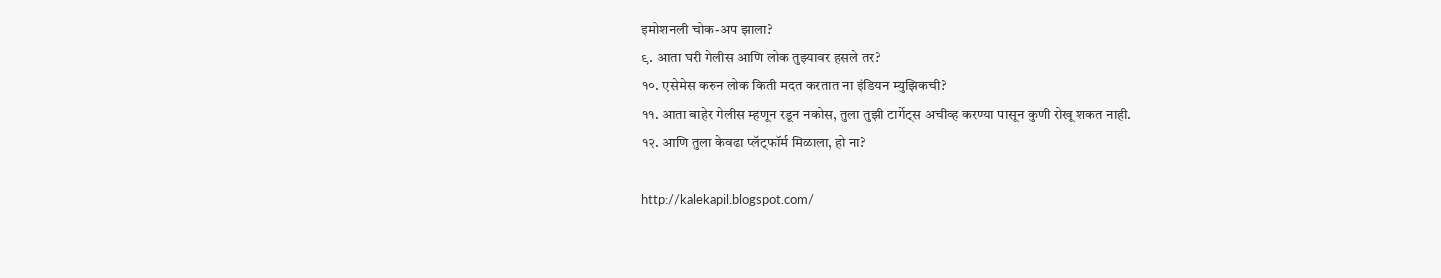इमोशनली चोक-अप झाला?
९. आता घरी गेलीस आणि लोक तुझ्यावर हसले तर?
१०. एसेमेस करुन लोक किती मदत करतात ना इंडियन म्युझिकची?
११. आता बाहेर गेलीस म्हणून रडून नकोस, तुला तुझी टार्गेट्स अचीव्ह करण्या पासून कुणी रोखू शकत नाही.
१२. आणि तुला केवढा प्लॅट्फॉर्म मिळाला, हो ना?

http://kalekapil.blogspot.com/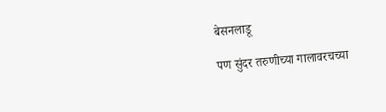बेसनलाडू

पण सुंदर तरुणीच्या गालावरचच्या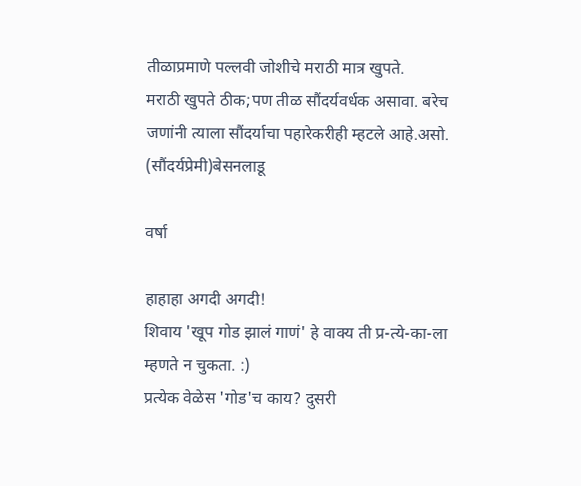तीळाप्रमाणे पल्लवी जोशीचे मराठी मात्र खुपते.
मराठी खुपते ठीक;पण तीळ सौंदर्यवर्धक असावा. बरेच जणांनी त्याला सौंदर्याचा पहारेकरीही म्हटले आहे.असो.
(सौंदर्यप्रेमी)बेसनलाडू

वर्षा

हाहाहा अगदी अगदी!
शिवाय 'खूप गोड झालं गाणं' हे वाक्य ती प्र-त्ये-का-ला म्हणते न चुकता. :)
प्रत्येक वेळेस 'गोड'च काय? दुसरी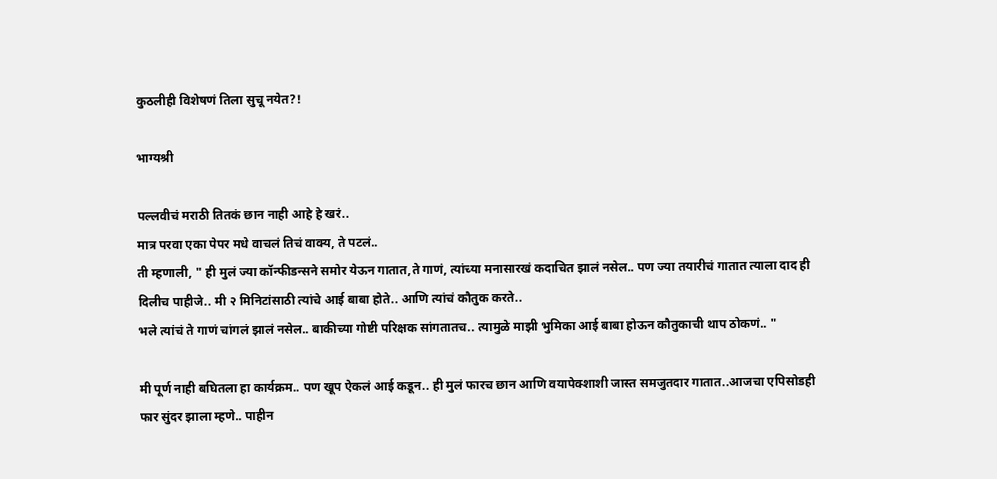कुठलीही विशेषणं तिला सुचू नयेत?!

भाग्यश्री

पल्लवीचं मराठी तितकं छान नाही आहे हे खरं..
मात्र परवा एका पेपर मधे वाचलं तिचं वाक्य, ते पटलं..
ती म्हणाली, " ही मुलं ज्या कॉन्फीडन्सने समोर येऊन गातात,ते गाणं, त्यांच्या मनासारखं कदाचित झालं नसेल.. पण ज्या तयारीचं गातात त्याला दाद ही दिलीच पाहीजे.. मी २ मिनिटांसाठी त्यांचे आई बाबा होते.. आणि त्यांचं कौतुक करते..
भले त्यांचं ते गाणं चांगलं झालं नसेल.. बाकीच्या गोष्टी परिक्षक सांगतातच.. त्यामुळे माझी भुमिका आई बाबा होऊन कौतुकाची थाप ठोकणं.. "

मी पूर्ण नाही बघितला हा कार्यक्रम.. पण खूप ऐकलं आई कडून.. ही मुलं फारच छान आणि वयापेक्शाशी जास्त समजुतदार गातात..आजचा एपिसोडही फार सुंदर झाला म्हणे.. पाहीन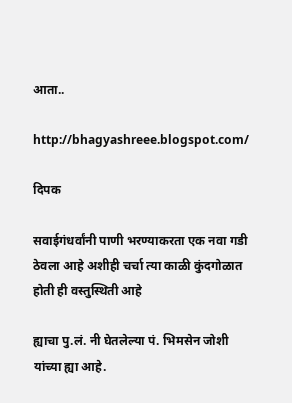आता..

http://bhagyashreee.blogspot.com/

दिपक

सवाईगंधर्वांनी पाणी भरण्याकरता एक नवा गडी ठेवला आहे अशीही चर्चा त्या काळी कुंदगोळात होती ही वस्तुस्थिती आहे

ह्याचा पु.लं. नी घेतलेल्या पं. भिमसेन जोशी यांच्या ह्या आहे.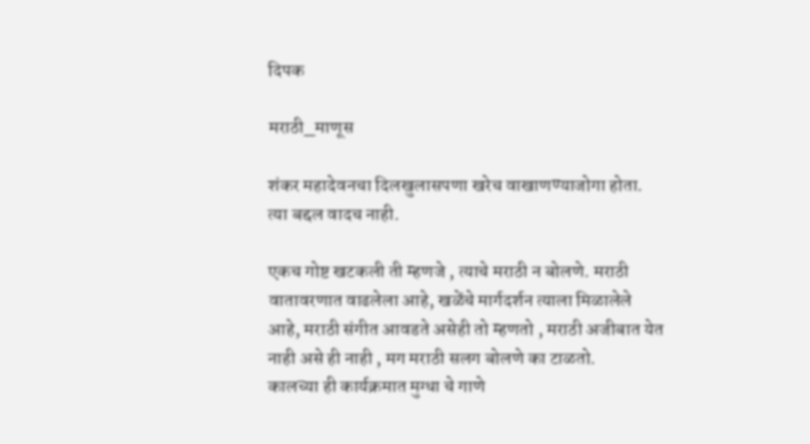दिपक

मराठी_माणूस

शंकर महादेवनचा दिलखुलासपणा खरेच वाखाणण्याजोगा होता. त्या बद्दल वादच नाही.

एकच गोष्ट खटकली ती म्हणजे , त्याचे मराठी न बोलणे. मराठी वातावरणात वाढलेला आहे, खळेंचे मार्गदर्शन त्याला मिळालेले आहे, मराठी संगीत आवडते असेही तो म्हणतो , मराठी अजीबात येत नाही असे ही नाही , मग मराठी सलग बोलणे का टाळतो.
कालच्या ही कार्यक्रमात मुग्धा चे गाणे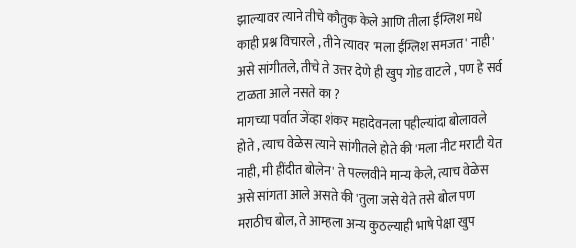झाल्यावर त्याने तीचे कौतुक केले आणि तीला ईंग्लिश मधे काही प्रश्न विचारले , तीने त्यावर 'मला ईंग्लिश समजत' नाही' असे सांगीतले, तीचे ते उत्तर देणे ही खुप गोड वाटले , पण हे सर्व टाळता आले नसते का ?
मागच्या पर्वात जेंव्हा शंकर महादेवनला पहील्यांदा बोलावले होते , त्याच वेळेस त्याने सांगीतले होते की 'मला नीट मराटी येत नाही, मी हींदीत बोलेन' ते पल्लवीने मान्य केले, त्याच वेळेस असे सांगता आले असते की 'तुला जसे येते तसे बोल पण मराठीच बोल, ते आम्हला अन्य कुठल्याही भाषे पेक्षा खुप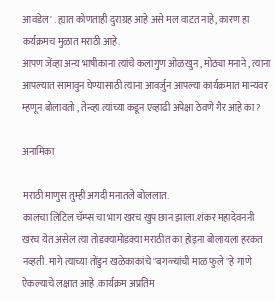आवडेल' . ह्यात कोणताही दुराग्रह आहे असे मल वाटत नाहे, कारण हा कर्यक्रमच मुळात मराठी आहे.
आपण जेंव्हा अन्य भाषीकाना त्यांचे कलागुण ओळखुन , मोठ्या मनाने , त्याना आपल्यात सामावुन घेण्यासाठी त्याना आवर्जुन आपल्या कार्यक्रमात मान्यवर म्हणून बोलावतो , तेन्व्हा त्यांच्या कडून एव्हाढी अपेक्षा ठेवणे गैर आहे का ?

अनामिका

मराठी माणुस तुम्ही अगदी मनातले बोललात.
कालचा लिटिल चॅम्प्स चा भाग खरच खुप छान झाला.शंकर महादेवननी खरच येत असेल त्या तोडक्यामोडक्या मराठीत का होइना बोलायला हरकत नव्हती. मागे त्याच्या तोंडुन खळेकाकांचे "बगळ्यांची माळ फुले "हे गाणे ऐकल्याचे लक्षात आहे .कार्यक्रम अप्रतिम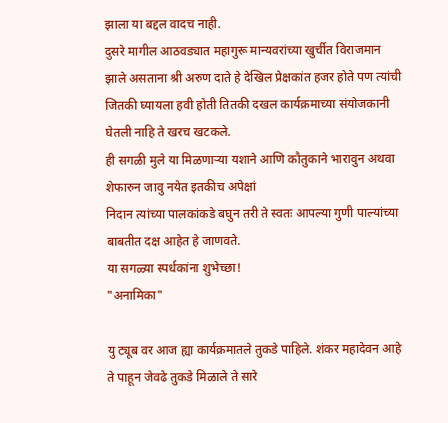झाला या बद्दल वादच नाही.
दुसरे मागील आठवड्यात महागुरू मान्यवरांच्या खुर्चीत विराजमान झाले असताना श्री अरुण दाते हे देखिल प्रेक्षकांत हजर होते पण त्यांची जितकी घ्यायला हवी होती तितकी दखल कार्यक्रमाच्या संयोजकानी घेतली नाहि ते खरच खटकले.
ही सगळी मुले या मिळणार्‍या यशाने आणि कौतुकाने भारावुन अथवा शेफारुन जावु नयेत इतकीच अपेक्षां
निदान त्यांच्या पालकांकडे बघुन तरी ते स्वतः आपल्या गुणी पाल्यांच्या बाबतीत दक्ष आहेत हे जाणवते.
या सगळ्या स्पर्धकांना शुभेच्छा!
"अनामिका"

यु ट्यूब वर आज ह्या कार्यक्रमातले तुकडे पाहिले. शंकर महादेवन आहे ते पाहून जेवढे तुकडे मिळाले ते सारे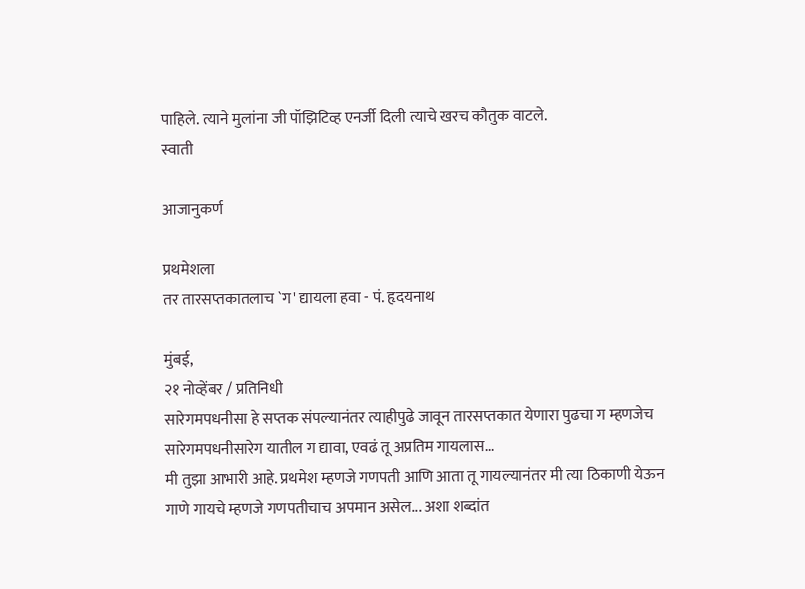पाहिले. त्याने मुलांना जी पॉझिटिव्ह एनर्जी दिली त्याचे खरच कौतुक वाटले.
स्वाती

आजानुकर्ण

प्रथमेशला
तर तारसप्तकातलाच `ग' द्यायला हवा - पं. हृदयनाथ

मुंबई,
२१ नोव्हेंबर / प्रतिनिधी
सारेगमपधनीसा हे सप्तक संपल्यानंतर त्याहीपुढे जावून तारसप्तकात येणारा पुढचा ग म्हणजेच सारेगमपधनीसारेग यातील ग द्यावा, एवढं तू अप्रतिम गायलास...
मी तुझा आभारी आहे. प्रथमेश म्हणजे गणपती आणि आता तू गायल्यानंतर मी त्या ठिकाणी येऊन गाणे गायचे म्हणजे गणपतीचाच अपमान असेल... अशा शब्दांत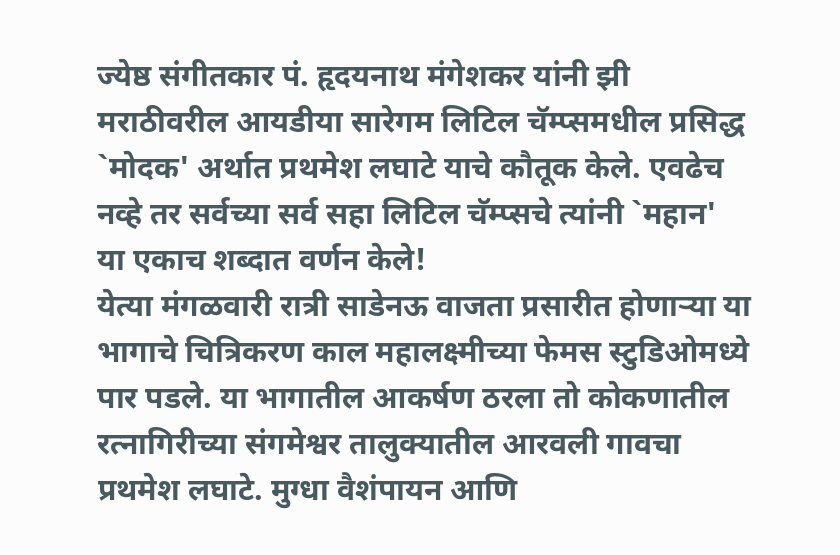ज्येष्ठ संगीतकार पं. हृदयनाथ मंगेशकर यांनी झी मराठीवरील आयडीया सारेगम लिटिल चॅम्प्समधील प्रसिद्ध `मोदक' अर्थात प्रथमेश लघाटे याचे कौतूक केले. एवढेच नव्हे तर सर्वच्या सर्व सहा लिटिल चॅम्प्सचे त्यांनी `महान' या एकाच शब्दात वर्णन केले!
येत्या मंगळवारी रात्री साडेनऊ वाजता प्रसारीत होणाऱ्या या भागाचे चित्रिकरण काल महालक्ष्मीच्या फेमस स्टुडिओमध्ये पार पडले. या भागातील आकर्षण ठरला तो कोकणातील रत्नागिरीच्या संगमेश्वर तालुक्यातील आरवली गावचा प्रथमेश लघाटे. मुग्धा वैशंपायन आणि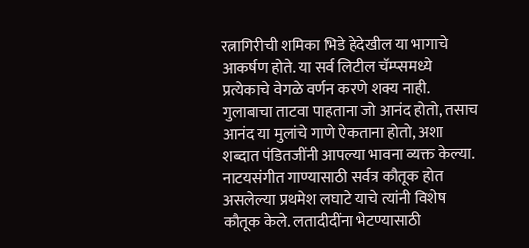रत्नागिरीची शमिका भिडे हेदेखील या भागाचे आकर्षण होते. या सर्व लिटील चॅम्प्समध्ये प्रत्येकाचे वेगळे वर्णन करणे शक्य नाही. गुलाबाचा ताटवा पाहताना जो आनंद होतो, तसाच आनंद या मुलांचे गाणे ऐकताना होतो, अशा शब्दात पंडितजींनी आपल्या भावना व्यक्त केल्या. नाटयसंगीत गाण्यासाठी सर्वत्र कौतूक होत असलेल्या प्रथमेश लघाटे याचे त्यांनी विशेष कौतूक केले. लतादीदींना भेटण्यासाठी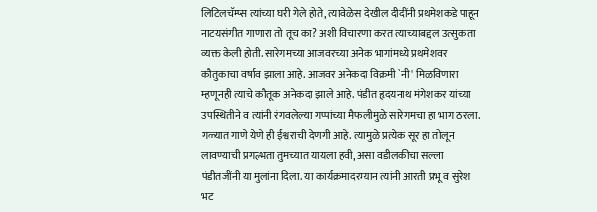लिटिलचॅम्प्स त्यांच्या घरी गेले होते, त्यावेळेस देखील दीदींनी प्रथमेशकडे पाहून नाटयसंगीत गाणारा तो तूच का? अशी विचारणा करत त्याच्याबद्दल उत्सुकता व्यक्त केली होती. सारेगमच्या आजवरच्या अनेक भागांमध्ये प्रथमेशवर कौतुकाचा वर्षाव झाला आहे. आजवर अनेकदा विक्रमी `नी' मिळविणारा म्हणूनही त्याचे कौतूक अनेकदा झाले आहे. पंडीत हृदयनाथ मंगेशकर यांच्या उपस्थितीने व त्यांनी रंगवलेल्या गप्पांच्या मैफलीमुळे सारेगमचा हा भाग ठरला. गळ्यात गाणे येणे ही ईश्वराची देणगी आहे. त्यामुळे प्रत्येक सूर हा तोलून लावण्याची प्रगल्भता तुमच्यात यायला हवी, असा वडीलकीचा सल्ला पंडीतजींनी या मुलांना दिला. या कार्यक्रमादरम्यान त्यांनी आरती प्रभू व सुरेश भट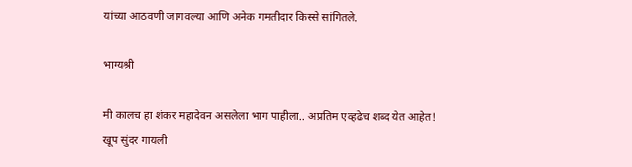यांच्या आठवणी जागवल्या आणि अनेक गमतीदार किस्से सांगितले.

भाग्यश्री

मी कालच हा शंकर महादेवन असलेला भाग पाहीला.. अप्रतिम एव्हढेच शब्द येत आहेत!
खूप सुंदर गायली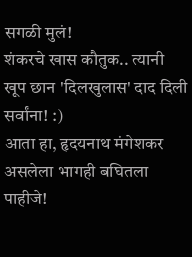सगळी मुलं!
शंकरचे खास कौतुक.. त्यानी खूप छान 'दिलखुलास' दाद दिली सर्वांना! :)
आता हा, हृदयनाथ मंगेशकर असलेला भागही बघितला पाहीजे!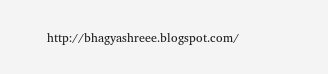http://bhagyashreee.blogspot.com/